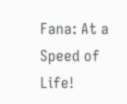Fana: At a Speed of Life!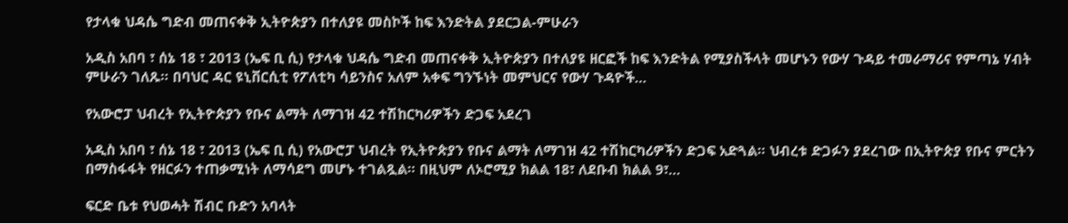የታላቁ ህዳሴ ግድብ መጠናቀቅ ኢትዮጵያን በተለያዩ መስኮች ከፍ እንድትል ያደርጋል-ምሁራን

አዲስ አበባ ፣ ሰኔ 18 ፣ 2013 (ኤፍ ቢ ሲ) የታላቁ ህዳሴ ግድብ መጠናቀቅ ኢትዮጵያን በተለያዩ ዘርፎች ከፍ እንድትል የሚያስችላት መሆኑን የውሃ ጉዳይ ተመራማሪና የምጣኔ ሃብት ምሁራን ገለጹ፡፡ በባህር ዳር ዩኒቨርሲቲ የፖለቲካ ሳይንስና አለም አቀፍ ግንኙነት መምህርና የውሃ ጉዳዮች…

የአውሮፓ ህብረት የኢትዮጵያን የቡና ልማት ለማገዝ 42 ተሽከርካሪዎችን ድጋፍ አደረገ

አዲስ አበባ ፣ ሰኔ 18 ፣ 2013 (ኤፍ ቢ ሲ) የአውሮፓ ህብረት የኢትዮጵያን የቡና ልማት ለማገዝ 42 ተሽከርካሪዎችን ድጋፍ አድጓል። ህብረቱ ድጋፉን ያደረገው በኢትዮጵያ የቡና ምርትን በማስፋፋት የዘርፉን ተጠቃሚነት ለማሳደግ መሆኑ ተገልጿል። በዚህም ለኦሮሚያ ክልል 18፣ ለደቡብ ክልል 9፣…

ፍርድ ቤቱ የህወሓት ሽብር ቡድን አባላት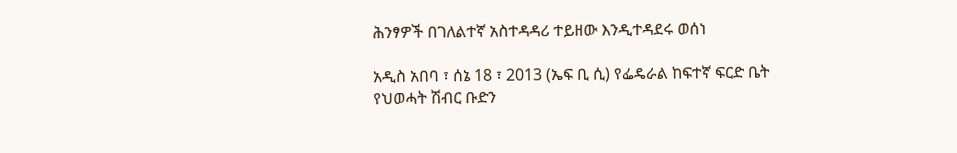ሕንፃዎች በገለልተኛ አስተዳዳሪ ተይዘው እንዲተዳደሩ ወሰነ

አዲስ አበባ ፣ ሰኔ 18 ፣ 2013 (ኤፍ ቢ ሲ) የፌዴራል ከፍተኛ ፍርድ ቤት የህወሓት ሽብር ቡድን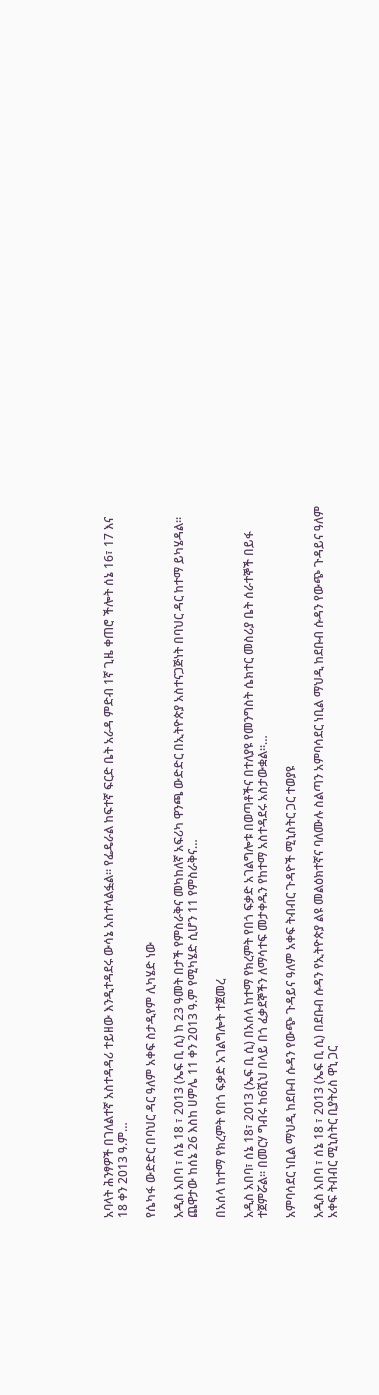አባላት ሕንፃዎች በገለልተኛ አስተዳዳሪ ተይዘው እንዲተዳደሩ ውሳኔ አስተላልፏል፡፡ የፌዴራል ከፍተኛ ፍርድ ቤት አራዳ ምድብ 1ኛ ጊዜ ቀጠሮ ችሎት ሰኔ 16፣ 17 እና 18 ቀን 2013 ዓ.ም…

የሴካፋ ውድድር በባህር ዳር ዓለም አቀፍ ስታዲየም ሊካሄድ ነው

አዲስ አበባ ፣ ሰኔ 18 ፣ 2013 (ኤፍ ቢ ሲ) ከ 23 ዓመት በታች የምስራቅና መካከለኛ አፍሪካ ዋንጫ ውድድር በኢትዮጵያ አስተናጋጅነት በባህር ዳር ከተማ ይካሄዳል፡፡ ጨዋታው ከሰኔ 26 እስከ ሀምሌ 11 ቀን 2013 ዓ.ም የሚካሄድ ሲሆን 11 የምስራቅና…

በአሰላ ከተማ የክረምት የበጎ ፍቃድ አገልግሎት ተጀመረ

አዲስ አበባ፣ ሰኔ 18፣ 2013 (ኤፍ ቢ ሲ) በአሰላ ከተማ የክረምት የበጎ ፍቃድ አገልግሎቱ በወጣቶችና በተለያዩ የመንግስት ሴክተር መስሪያ ቤት ሰራተኞች በይፋ ተጀምሯል፡፡ በመርሃ ግብሩ ከ6ሺህ በላይ በጎ ፈቃደኞችን ለማሳተፍ መታቀዱን የከተማ አስተዳደሩ አስታውቋል፡፡…

አምባሳደር ነቢል ማህዲ ከደቡብ ሱዳን የውጭ ጉዳይና ዓለም አቀፍ ትብብር ጉዳዮች ሚኒስትር ጋር ተወያዩ

አዲስ አበባ ፣ ሰኔ 18 ፣ 2013 (ኤፍ ቢ ሲ) በደቡብ ሱዳን የኢትዮጵያ ልዩ መልዕክተኛና ባለሙሉ ስልጣን አምባሳደር ነቢል ማህዲ ከደቡብ ሱዳን የውጭ ጉዳይና ዓለም አቀፍ ትብብር ሚኒስትር ቢያትሪስ ዋኒ ጋር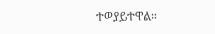ተወያይተዋል።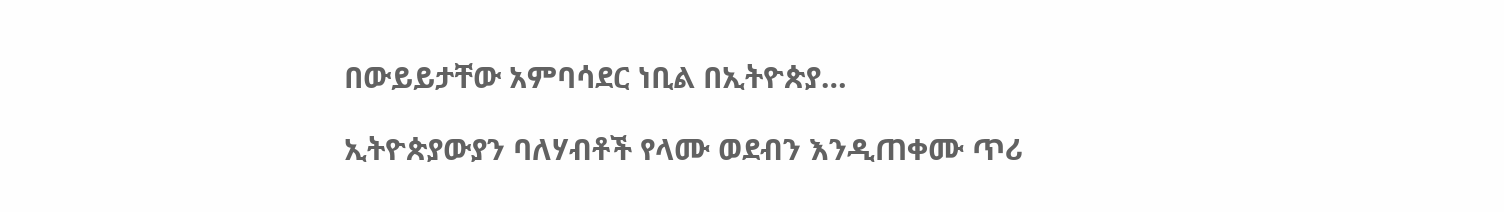በውይይታቸው አምባሳደር ነቢል በኢትዮጵያ…

ኢትዮጵያውያን ባለሃብቶች የላሙ ወደብን እንዲጠቀሙ ጥሪ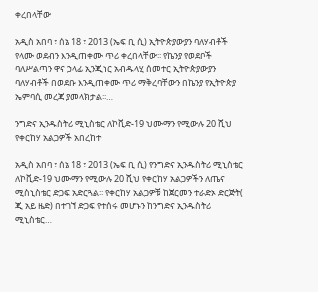ቀረበላቸው

አዲስ አበባ ፣ ሰኔ 18 ፣ 2013 (ኤፍ ቢ ሲ) ኢትዮጵያውያን ባለሃብቶች የላሙ ወደብን እንዲጠቀሙ ጥሪ ቀረበላቸው፡፡ የኬንያ የወደቦች ባለሥልጣን ዋና ኃላፊ ኢንጂነር አብዱላሂ ሰመተር ኢትዮጵያውያን ባለሃብቶች በወደቡ እንዲጠቀሙ ጥሪ ማቅረባቸውን በኬንያ የኢትዮጵያ ኤምባሲ መረጃ ያመላክታል፡፡…

ንግድና ኢንዱስትሪ ሚኒስቴር ለኮቪድ-19 ህሙማን የሚውሉ 20 ሺህ የቀርከሃ አልጋዎች አበረከተ

አዲስ አበባ ፣ ሰኔ 18 ፣ 2013 (ኤፍ ቢ ሲ) የንግድና ኢንዱስትሪ ሚኒስቴር ለኮቪድ-19 ህሙማን የሚውሉ 20 ሺህ የቀርከሃ አልጋዎችን ለጤና ሚስኒስቴር ድጋፍ አድርጓል፡፡ የቀርከሃ አልጋዎቹ ከጀርመን ተራድኦ ድርጅት( ጂ አይ ዜድ) በተገኘ ድጋፍ የተሰሩ መሆኑን ከንግድና ኢንዱስትሪ ሚኒስቴር…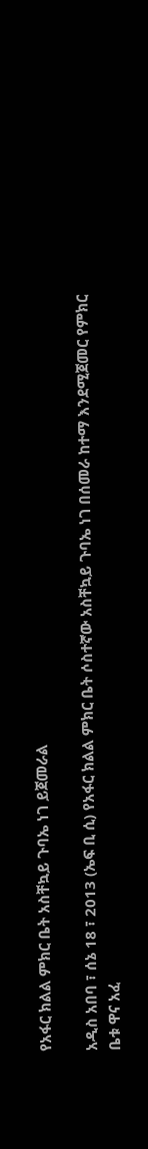የአፋር ክልል ምክር ቤት አስቸኳይ ጉባኤ ነገ ይጀመራል

አዲስ አበባ ፣ ሰኔ 18 ፣ 2013 (ኤፍ ቢ ሲ) የአፋር ክልል ምክር ቤት ሶስተኛው አስቸኳይ ጉባኤ ነገ በሰመራ ከተማ እንደሚጀመር የምክር ቤቱ ዋና አፈ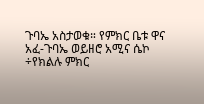ጉባኤ አስታወቁ። የምክር ቤቱ ዋና አፈ-ጉባኤ ወይዘሮ አሚና ሴኮ ÷የክልሉ ምክር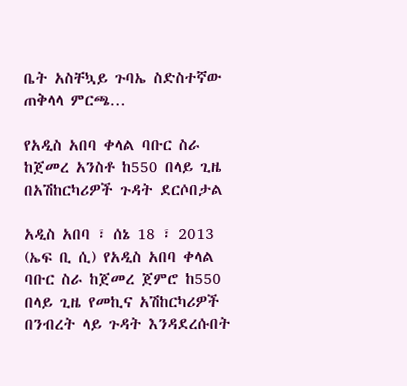ቤት አስቸኳይ ጉባኤ ስድስተኛው ጠቅላላ ምርጫ…

የአዲስ አበባ ቀላል ባቡር ስራ ከጀመረ አንስቶ ከ550 በላይ ጊዜ በአሽከርካሪዎች ጉዳት ደርሶበታል

አዲስ አበባ ፣ ሰኔ 18 ፣ 2013 (ኤፍ ቢ ሲ) የአዲስ አበባ ቀላል ባቡር ስራ ከጀመረ ጀምሮ ከ550 በላይ ጊዜ የመኪና አሽከርካሪዎች በንብረት ላይ ጉዳት እንዳደረሱበት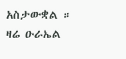አስታውቋል ። ዛሬ ዑራኤል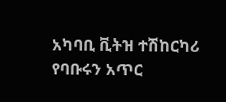አካባቢ ቪትዝ ተሽከርካሪ የባቡሩን አጥር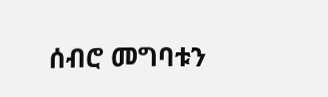ሰብሮ መግባቱን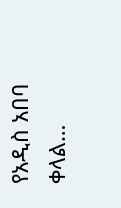የአዲስ አበባ ቀላል…